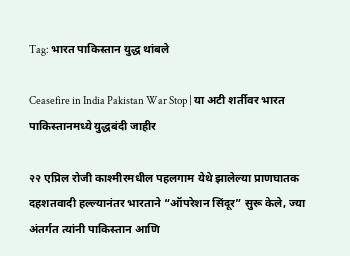Tag: भारत पाकिस्तान युद्ध थांबले

Ceasefire in India Pakistan War Stop | या अटी शर्तीवर भारत पाकिस्तानमध्ये युद्धबंदी जाहीर

२२ एप्रिल रोजी काश्मीरमधील पहलगाम येथे झालेल्या प्राणघातक दहशतवादी हल्ल्यानंतर भारताने “ऑपरेशन सिंदूर” सुरू केले, ज्या अंतर्गत त्यांनी पाकिस्तान आणि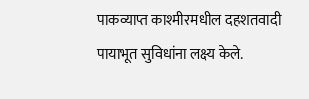पाकव्याप्त काश्मीरमधील दहशतवादी पायाभूत सुविधांना लक्ष्य केले.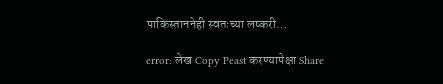पाकिस्ताननेही स्वतःच्या लष्करी…

error: लेख Copy Peast करण्यापेक्षा Share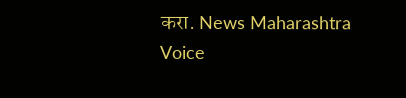करा. News Maharashtra Voice